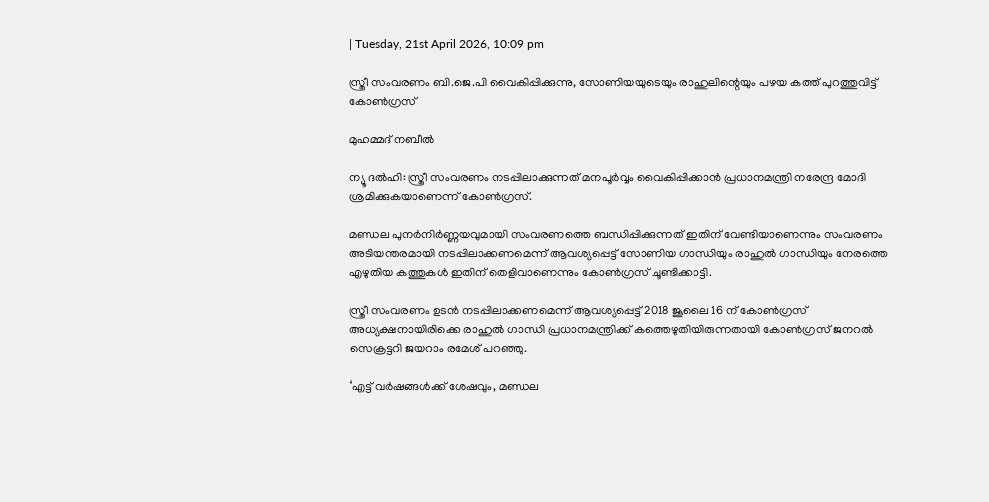| Tuesday, 21st April 2026, 10:09 pm

സ്ത്രീ സംവരണം ബി.ജെ.പി വൈകിപ്പിക്കുന്നു, സോണിയയുടെയും രാഹുലിന്റെയും പഴയ കത്ത് പുറത്തുവിട്ട് കോൺഗ്രസ്

മുഹമ്മദ് നബീല്‍

ന്യൂ ദൽഹി: സ്ത്രീ സംവരണം നടപ്പിലാക്കുന്നത് മനപൂർവ്വം വൈകിപ്പിക്കാൻ പ്രധാനമന്ത്രി നരേന്ദ്ര മോദി ശ്രമിക്കുകയാണെന്ന് കോൺഗ്രസ്.

മണ്ഡല പുനർനിർണ്ണയവുമായി സംവരണത്തെ ബന്ധിപ്പിക്കുന്നത് ഇതിന് വേണ്ടിയാണെന്നും സംവരണം അടിയന്തരമായി നടപ്പിലാക്കണമെന്ന് ആവശ്യപ്പെട്ട് സോണിയ ഗാന്ധിയും രാഹുൽ ഗാന്ധിയും നേരത്തെ എഴുതിയ കത്തുകൾ ഇതിന് തെളിവാണെന്നും കോൺഗ്രസ് ചൂണ്ടിക്കാട്ടി.

സ്ത്രീ സംവരണം ഉടൻ നടപ്പിലാക്കണമെന്ന് ആവശ്യപ്പെട്ട് 2018 ജൂലൈ 16 ന് കോൺഗ്രസ് അധ്യക്ഷനായിരിക്കെ രാഹുൽ ഗാന്ധി പ്രധാനമന്ത്രിക്ക് കത്തെഴുതിയിരുന്നതായി കോൺഗ്രസ് ജനറൽ സെക്രട്ടറി ജയറാം രമേശ് പറഞ്ഞു.

‘എട്ട് വർഷങ്ങൾക്ക് ശേഷവും, മണ്ഡല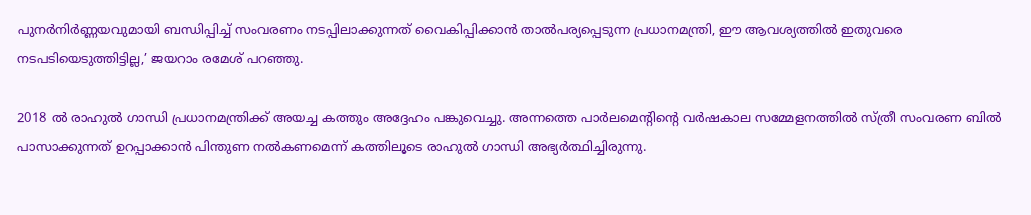പുനർനിർണ്ണയവുമായി ബന്ധിപ്പിച്ച് സംവരണം നടപ്പിലാക്കുന്നത് വൈകിപ്പിക്കാൻ താൽപര്യപ്പെടുന്ന പ്രധാനമന്ത്രി, ഈ ആവശ്യത്തിൽ ഇതുവരെ നടപടിയെടുത്തിട്ടില്ല,’ ജയറാം രമേശ് പറഞ്ഞു.

2018 ൽ രാഹുൽ ഗാന്ധി പ്രധാനമന്ത്രിക്ക് അയച്ച കത്തും അദ്ദേഹം പങ്കുവെച്ചു. അന്നത്തെ പാർലമെന്റിന്റെ വർഷകാല സമ്മേളനത്തിൽ സ്ത്രീ സംവരണ ബിൽ പാസാക്കുന്നത് ഉറപ്പാക്കാൻ പിന്തുണ നൽകണമെന്ന് കത്തിലൂടെ രാഹുൽ ഗാന്ധി അഭ്യർത്ഥിച്ചിരുന്നു.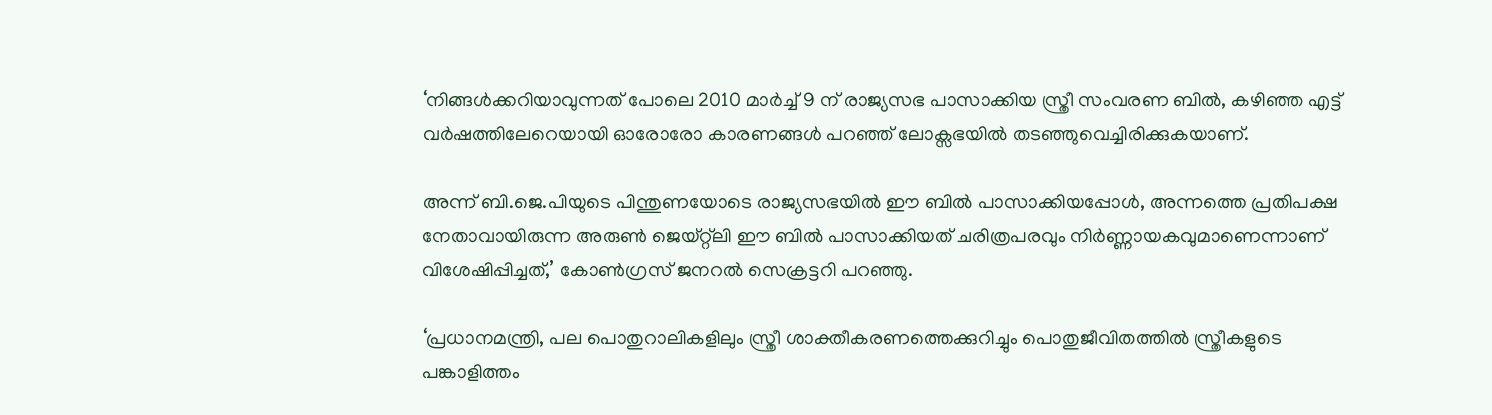‘നിങ്ങൾക്കറിയാവുന്നത് പോലെ 2010 മാർച്ച് 9 ന് രാജ്യസഭ പാസാക്കിയ സ്ത്രീ സംവരണ ബിൽ, കഴിഞ്ഞ എട്ട് വർഷത്തിലേറെയായി ഓരോരോ കാരണങ്ങൾ പറഞ്ഞ് ലോക്സഭയിൽ തടഞ്ഞുവെച്ചിരിക്കുകയാണ്.

അന്ന് ബി.ജെ.പിയുടെ പിന്തുണയോടെ രാജ്യസഭയിൽ ഈ ബിൽ പാസാക്കിയപ്പോൾ, അന്നത്തെ പ്രതിപക്ഷ നേതാവായിരുന്ന അരുൺ ജെയ്റ്റ്‌ലി ഈ ബിൽ പാസാക്കിയത് ചരിത്രപരവും നിർണ്ണായകവുമാണെന്നാണ് വിശേഷിപ്പിച്ചത്,’ കോൺഗ്രസ് ജനറൽ സെക്രട്ടറി പറഞ്ഞു.

‘പ്രധാനമന്ത്രി, പല പൊതുറാലികളിലും സ്ത്രീ ശാക്തീകരണത്തെക്കുറിച്ചും പൊതുജീവിതത്തിൽ സ്ത്രീകളുടെ പങ്കാളിത്തം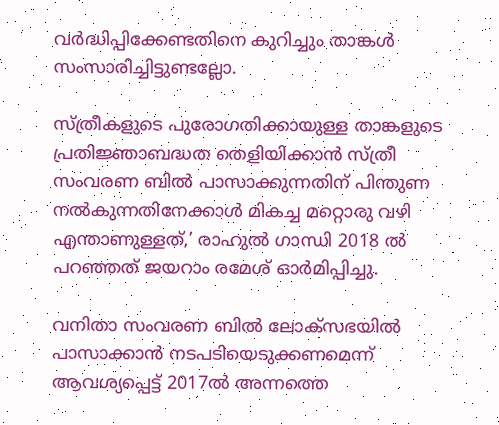വർദ്ധിപ്പിക്കേണ്ടതിനെ കുറിച്ചും താങ്കൾ സംസാരിച്ചിട്ടുണ്ടല്ലോ.

സ്ത്രീകളുടെ പുരോഗതിക്കായുള്ള താങ്കളുടെ പ്രതിജ്ഞാബദ്ധത തെളിയിക്കാൻ സ്ത്രീ സംവരണ ബിൽ പാസാക്കുന്നതിന് പിന്തുണ നൽകുന്നതിനേക്കാൾ മികച്ച മറ്റൊരു വഴി എന്താണുള്ളത്,’ രാഹുൽ ഗാന്ധി 2018 ൽ പറഞ്ഞത് ജയറാം രമേശ് ഓർമിപ്പിച്ചു.

വനിതാ സംവരണ ബിൽ ലോക്സഭയിൽ പാസാക്കാൻ നടപടിയെടുക്കണമെന്ന് ആവശ്യപ്പെട്ട് 2017ൽ അന്നത്തെ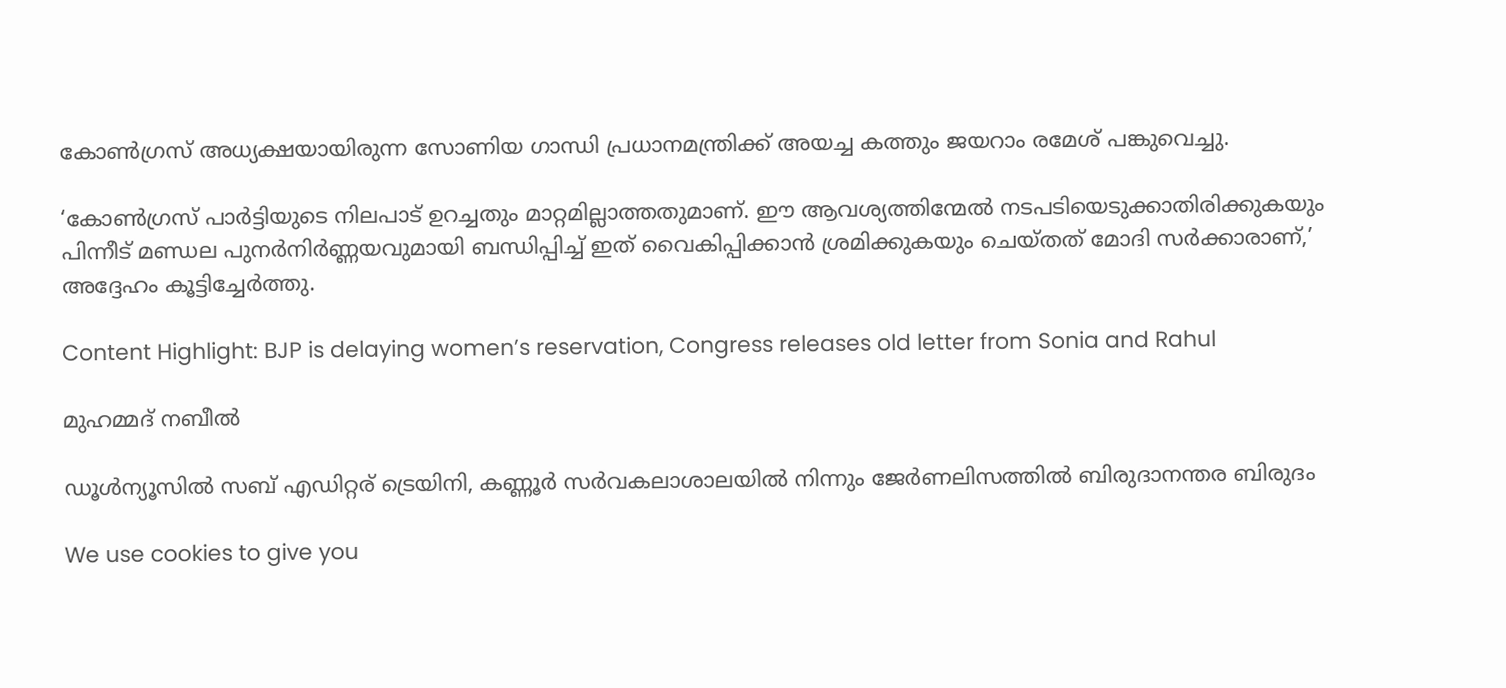കോൺഗ്രസ് അധ്യക്ഷയായിരുന്ന സോണിയ ഗാന്ധി പ്രധാനമന്ത്രിക്ക് അയച്ച കത്തും ജയറാം രമേശ് പങ്കുവെച്ചു.

‘കോൺഗ്രസ് പാർട്ടിയുടെ നിലപാട് ഉറച്ചതും മാറ്റമില്ലാത്തതുമാണ്. ഈ ആവശ്യത്തിന്മേൽ നടപടിയെടുക്കാതിരിക്കുകയും പിന്നീട് മണ്ഡല പുനർനിർണ്ണയവുമായി ബന്ധിപ്പിച്ച് ഇത് വൈകിപ്പിക്കാൻ ശ്രമിക്കുകയും ചെയ്തത് മോദി സർക്കാരാണ്,’ അദ്ദേഹം കൂട്ടിച്ചേർത്തു.

Content Highlight: BJP is delaying women’s reservation, Congress releases old letter from Sonia and Rahul

മുഹമ്മദ് നബീല്‍

ഡൂള്‍ന്യൂസില്‍ സബ് എഡിറ്റര് ട്രെയിനി, കണ്ണൂർ സര്‍വകലാശാലയില്‍ നിന്നും ജേര്‍ണലിസത്തില്‍ ബിരുദാനന്തര ബിരുദം

We use cookies to give you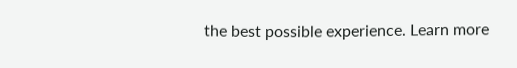the best possible experience. Learn more